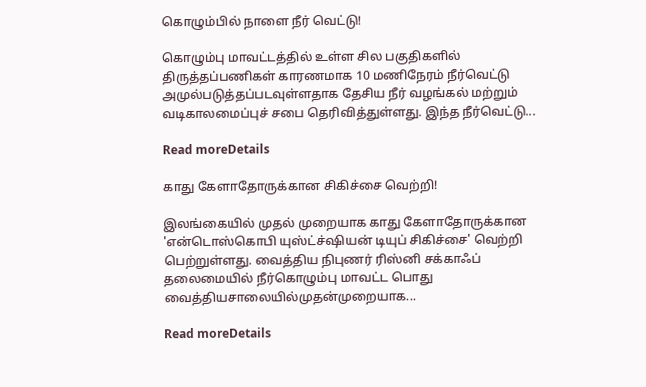கொழும்பில் நாளை நீர் வெட்டு!

கொழும்பு மாவட்டத்தில் உள்ள சில பகுதிகளில் திருத்தப்பணிகள் காரணமாக 10 மணிநேரம் நீர்வெட்டு அமுல்படுத்தப்படவுள்ளதாக தேசிய நீர் வழங்கல் மற்றும் வடிகாலமைப்புச் சபை தெரிவித்துள்ளது. இந்த நீர்வெட்டு...

Read moreDetails

காது கேளாதோருக்கான சிகிச்சை வெற்றி!

இலங்கையில் முதல் முறையாக காது கேளாதோருக்கான 'என்டொஸ்கொபி யுஸ்ட்ச்ஷியன் டியுப் சிகிச்சை' வெற்றி பெற்றுள்ளது. வைத்திய நிபுணர் ரிஸ்னி சக்காஃப் தலைமையில் நீர்கொழும்பு மாவட்ட பொது வைத்தியசாலையில்முதன்முறையாக...

Read moreDetails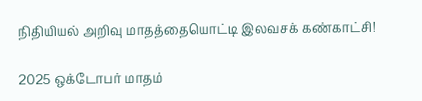நிதியியல் அறிவு மாதத்தையொட்டி இலவசக் கண்காட்சி!

2025 ஒக்டோபர் மாதம்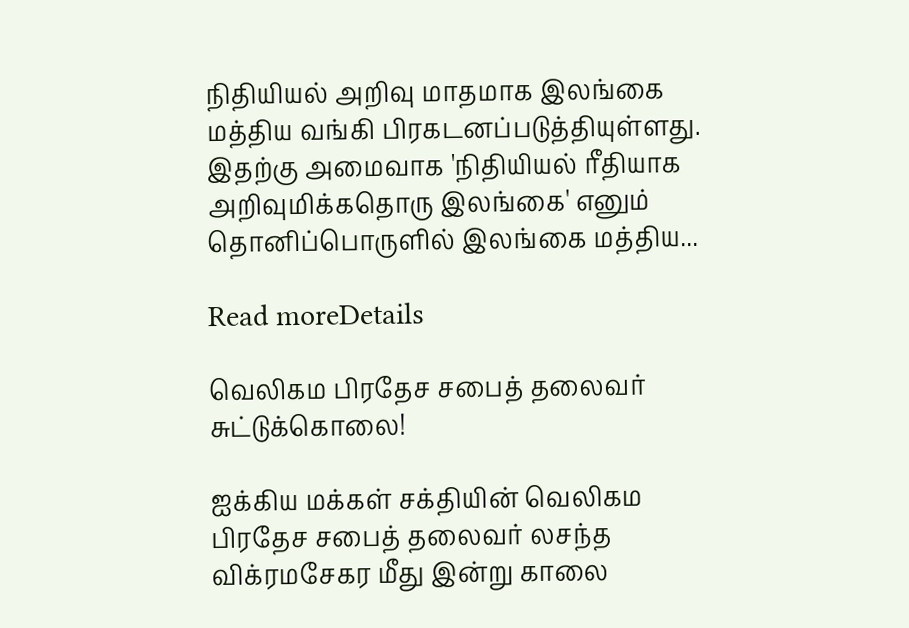நிதியியல் அறிவு மாதமாக இலங்கை மத்திய வங்கி பிரகடனப்படுத்தியுள்ளது. இதற்கு அமைவாக 'நிதியியல் ரீதியாக அறிவுமிக்கதொரு இலங்கை' எனும் தொனிப்பொருளில் இலங்கை மத்திய...

Read moreDetails

வெலிகம பிரதேச சபைத் தலைவர் சுட்டுக்கொலை!

ஐக்கிய மக்கள் சக்தியின் வெலிகம பிரதேச சபைத் தலைவர் லசந்த விக்ரமசேகர மீது இன்று காலை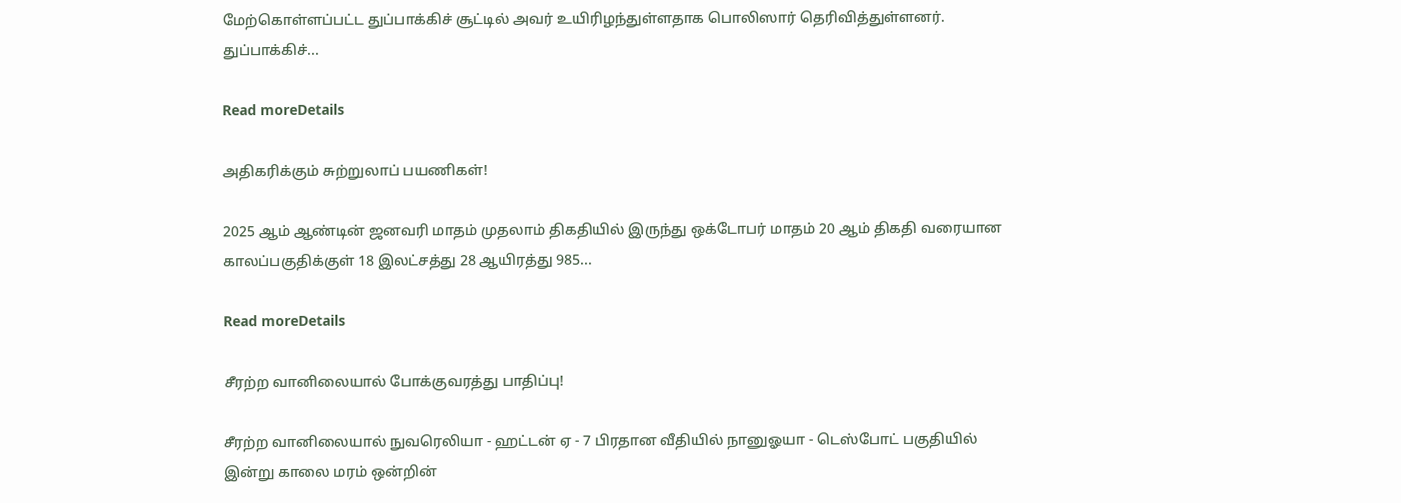மேற்கொள்ளப்பட்ட துப்பாக்கிச் சூட்டில் அவர் உயிரிழந்துள்ளதாக பொலிஸார் தெரிவித்துள்ளனர். துப்பாக்கிச்...

Read moreDetails

அதிகரிக்கும் சுற்றுலாப் பயணிகள்!

2025 ஆம் ஆண்டின் ஜனவரி மாதம் முதலாம் திகதியில் இருந்து ஒக்டோபர் மாதம் 20 ஆம் திகதி வரையான காலப்பகுதிக்குள் 18 இலட்சத்து 28 ஆயிரத்து 985...

Read moreDetails

சீரற்ற வானிலையால் போக்குவரத்து பாதிப்பு!

சீரற்ற வானிலையால் நுவரெலியா - ஹட்டன் ஏ - 7 பிரதான வீதியில் நானுஓயா - டெஸ்போட் பகுதியில் இன்று காலை மரம் ஒன்றின்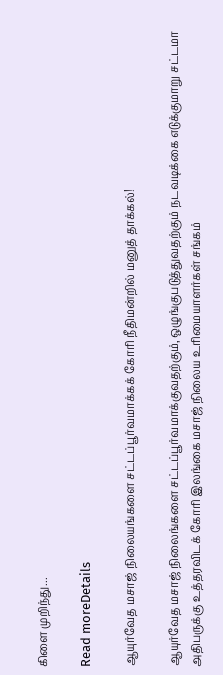கிளை முறிந்து...

Read moreDetails

ஆயுர்வேத மசாஜ் நிலையங்களை சட்டப்பூர்வமாக்கக் கோரி நீதிமன்றில் மனுத் தாக்கல்!

ஆயுர்வேத மசாஜ் நிலைங்களை சட்டப்பூர்வமாக்குவதற்கும், ஒழுங்குபடுத்துவதற்கும் நடவடிக்கை எடுக்குமாறு சட்டமா அதிபருக்கு உத்தரவிடக் கோரி இலங்கை மசாஜ் நிலைய உரிமையாளர்கள் சங்கம்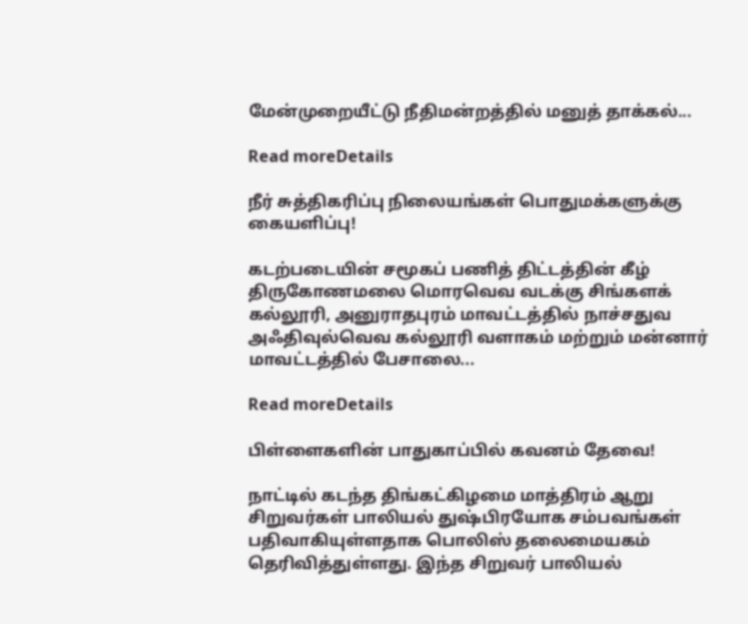மேன்முறையீட்டு நீதிமன்றத்தில் மனுத் தாக்கல்...

Read moreDetails

நீர் சுத்திகரிப்பு நிலையங்கள் பொதுமக்களுக்கு கையளிப்பு!

கடற்படையின் சமூகப் பணித் திட்டத்தின் கீழ் திருகோணமலை மொரவெவ வடக்கு சிங்களக் கல்லூரி, அனுராதபுரம் மாவட்டத்தில் நாச்சதுவ அஃதிவுல்வெவ கல்லூரி வளாகம் மற்றும் மன்னார் மாவட்டத்தில் பேசாலை...

Read moreDetails

பிள்ளைகளின் பாதுகாப்பில் கவனம் தேவை!

நாட்டில் கடந்த திங்கட்கிழமை மாத்திரம் ஆறு சிறுவர்கள் பாலியல் துஷ்பிரயோக சம்பவங்கள் பதிவாகியுள்ளதாக பொலிஸ் தலைமையகம் தெரிவித்துள்ளது. இந்த சிறுவர் பாலியல்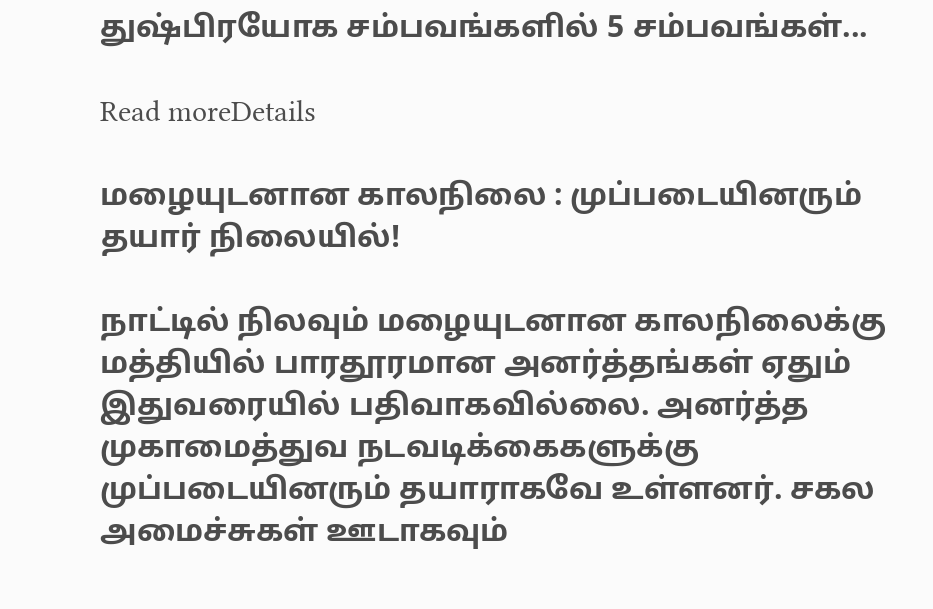துஷ்பிரயோக சம்பவங்களில் 5 சம்பவங்கள்...

Read moreDetails

மழையுடனான காலநிலை : முப்படையினரும் தயார் நிலையில்!

நாட்டில் நிலவும் மழையுடனான காலநிலைக்கு மத்தியில் பாரதூரமான அனர்த்தங்கள் ஏதும் இதுவரையில் பதிவாகவில்லை. அனர்த்த முகாமைத்துவ நடவடிக்கைகளுக்கு முப்படையினரும் தயாராகவே உள்ளனர். சகல அமைச்சுகள் ஊடாகவும்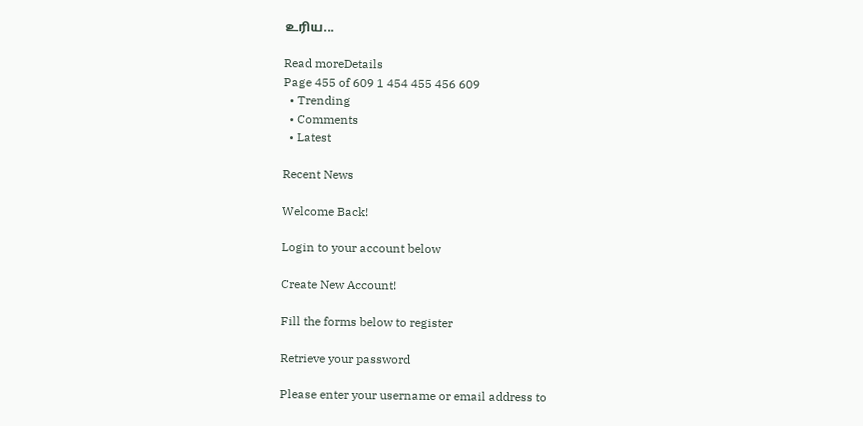உரிய...

Read moreDetails
Page 455 of 609 1 454 455 456 609
  • Trending
  • Comments
  • Latest

Recent News

Welcome Back!

Login to your account below

Create New Account!

Fill the forms below to register

Retrieve your password

Please enter your username or email address to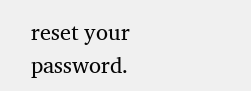reset your password.